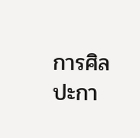การศิลปะกา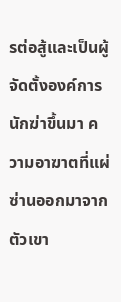รต่อสู้และเป็นผู้จัดตั้งองค์การนักฆ่าขึ้นมา ความอาฆาตที่แผ่ซ่านออกมาจากตัวเขา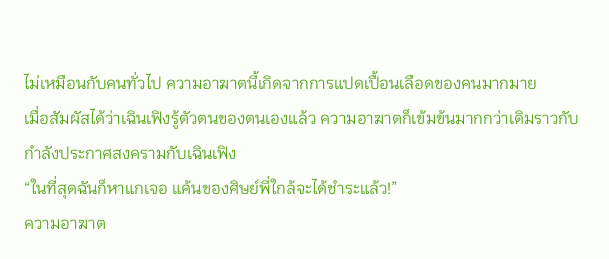ไม่เหมือนกับคนทั่วไป ความอาฆาตนี้เกิดจากการแปดเปื้อนเลือดของคนมากมาย
เมื่อสัมผัสได้ว่าเฉินเฟิงรู้ตัวตนของตนเองแล้ว ความอาฆาตก็เข้มข้นมากกว่าเดิมราวกับกำลังประกาศสงครามกับเฉินเฟิง
“ในที่สุดฉันก็หาแกเจอ แค้นของศิษย์พี่ใกล้จะได้ชำระแล้ว!”
ความอาฆาต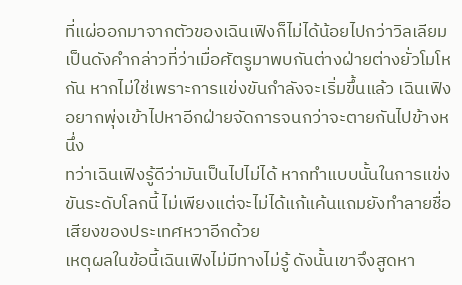ที่แผ่ออกมาจากตัวของเฉินเฟิงก็ไม่ได้น้อยไปกว่าวิลเลียม เป็นดังคำกล่าวที่ว่าเมื่อศัตรูมาพบกันต่างฝ่ายต่างยั่วโมโหกัน หากไม่ใช่เพราะการแข่งขันกำลังจะเริ่มขึ้นแล้ว เฉินเฟิงอยากพุ่งเข้าไปหาอีกฝ่ายจัดการจนกว่าจะตายกันไปข้างหนึ่ง
ทว่าเฉินเฟิงรู้ดีว่ามันเป็นไปไม่ได้ หากทำแบบนั้นในการแข่งขันระดับโลกนี้ ไม่เพียงแต่จะไม่ได้แก้แค้นแถมยังทำลายชื่อเสียงของประเทศหวาอีกด้วย
เหตุผลในข้อนี้เฉินเฟิงไม่มีทางไม่รู้ ดังนั้นเขาจึงสูดหา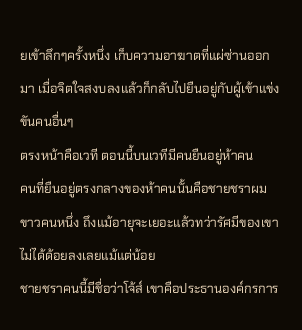ยเข้าลึกๆครั้งหนึ่ง เก็บความอาฆาตที่แผ่ซ่านออกมา เมื่อจิตใจสงบลงแล้วก็กลับไปยืนอยู่กับผู้เข้าแข่งขันคนอื่นๆ
ตรงหน้าคือเวที ตอนนี้บนเวทีมีคนยืนอยู่ห้าคน
คนที่ยืนอยู่ตรงกลางของห้าคนนั้นคือชายชราผมขาวคนหนึ่ง ถึงแม้อายุจะเยอะแล้วทว่ารัศมีของเขาไม่ได้ด้อยลงเลยแม้แต่น้อย
ชายชราคนนี้มีชื่อว่าโจ้ส์ เขาคือประธานองค์กรการ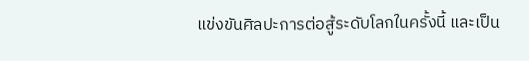แข่งขันศิลปะการต่อสู้ระดับโลกในครั้งนี้ และเป็น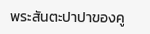พระสันตะปาปาของคู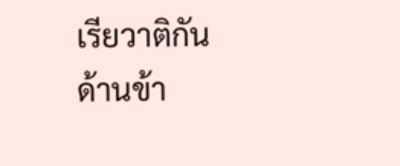เรียวาติกัน
ด้านข้า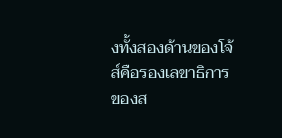งทั้งสองด้านของโจ้ส์คือรองเลขาธิการของส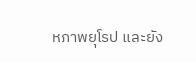หภาพยุโรป และยัง